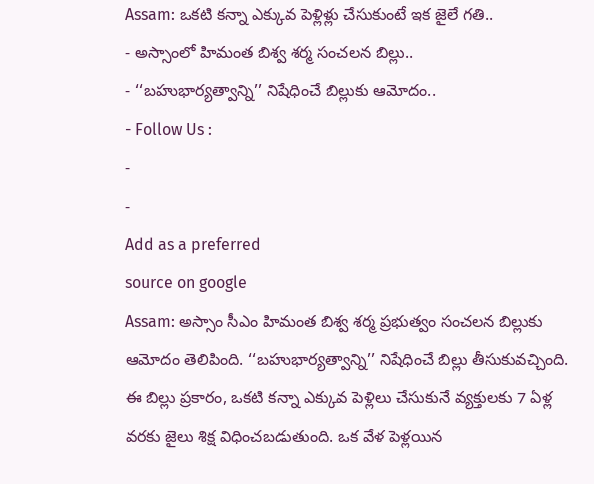Assam: ఒకటి కన్నా ఎక్కువ పెళ్లిళ్లు చేసుకుంటే ఇక జైలే గతి..
- అస్సాంలో హిమంత బిశ్వ శర్మ సంచలన బిల్లు..
- ‘‘బహుభార్యత్వాన్ని’’ నిషేధించే బిల్లుకు ఆమోదం..
- Follow Us :
-
-
Add as a preferred
source on google
Assam: అస్సాం సీఎం హిమంత బిశ్వ శర్మ ప్రభుత్వం సంచలన బిల్లుకు ఆమోదం తెలిపింది. ‘‘బహుభార్యత్వాన్ని’’ నిషేధించే బిల్లు తీసుకువచ్చింది. ఈ బిల్లు ప్రకారం, ఒకటి కన్నా ఎక్కువ పెళ్లిలు చేసుకునే వ్యక్తులకు 7 ఏళ్ల వరకు జైలు శిక్ష విధించబడుతుంది. ఒక వేళ పెళ్లయిన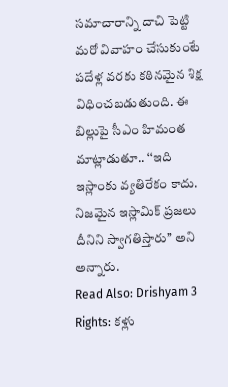సమాచారాన్ని దాచి పెట్టి మరో వివాహం చేసుకుంటే పదేళ్ల వరకు కఠినమైన శిక్ష విధించబడుతుంది. ఈ బిల్లుపై సీఎం హిమంత మాట్లాడుతూ.. ‘‘ఇది ఇస్లాంకు వ్యతిరేకం కాదు. నిజమైన ఇస్లామిక్ ప్రజలు దీనిని స్వాగతిస్తారు’’ అని అన్నారు.
Read Also: Drishyam 3 Rights: కళ్లు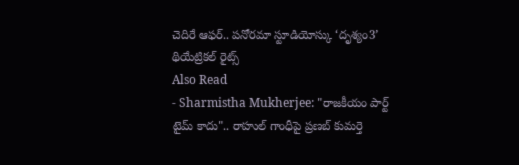చెదిరే ఆఫర్.. పనోరమా స్టూడియోస్కు ‘దృశ్యం3’ థియేట్రికల్ రైట్స్
Also Read
- Sharmistha Mukherjee: "రాజకీయం పార్ట్ టైమ్ కాదు".. రాహుల్ గాంధీపై ప్రణబ్ కుమర్తె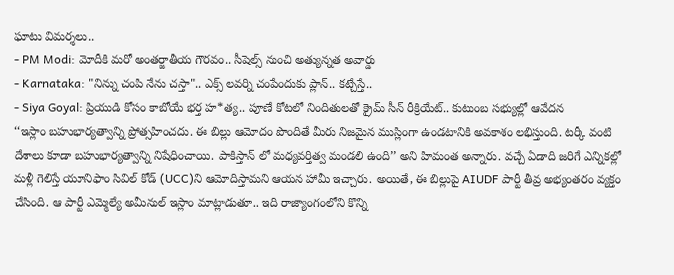ఘాటు విమర్శలు..
- PM Modi: మోదీకి మరో అంతర్జాతీయ గౌరవం.. సీషెల్స్ నుంచి అత్యున్నత అవార్డు
- Karnataka: "నిన్ను చంపి నేను చస్తా".. ఎక్స్ లవర్ని చంపేందుకు ప్లాన్.. కట్చేస్తే..
- Siya Goyal: ప్రియుడి కోసం కాబోయే భర్త హ*త్య.. పూణే కోటలో నిందితులతో క్రైమ్ సీన్ రీక్రియేట్.. కుటుంబ సభ్యుల్లో ఆవేదన
‘‘ఇస్లాం బహుభార్యత్వాన్ని ప్రోత్సహించదు. ఈ బిల్లు ఆమోదం పొందితే మీరు నిజమైన ముస్లింగా ఉండటానికి అవకాశం లభిస్తుంది. టర్కీ వంటి దేశాలు కూడా బహుభార్యత్వాన్ని నిషేధించాయి. పాకిస్తాన్ లో మధ్యవర్తిత్వ మండలి ఉంది’’ అని హిమంత అన్నారు. వచ్చే ఏడాది జరిగే ఎన్నికల్లో మళ్లీ గెలిస్తే యూనిఫాం సివిల్ కోడ్ (UCC)ని ఆమోదిస్తామని ఆయన హామీ ఇచ్చారు. అయితే, ఈ బిల్లుపై AIUDF పార్టీ తీవ్ర అభ్యంతరం వ్యక్తం చేసింది. ఆ పార్టీ ఎమ్మెల్యే అమీనుల్ ఇస్లాం మాట్లాడుతూ.. ఇది రాజ్యాంగంలోని కొన్ని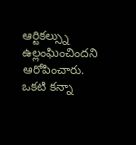ఆర్టికల్స్ను ఉల్లంఘించిందని ఆరోపించారు.
ఒకటి కన్నా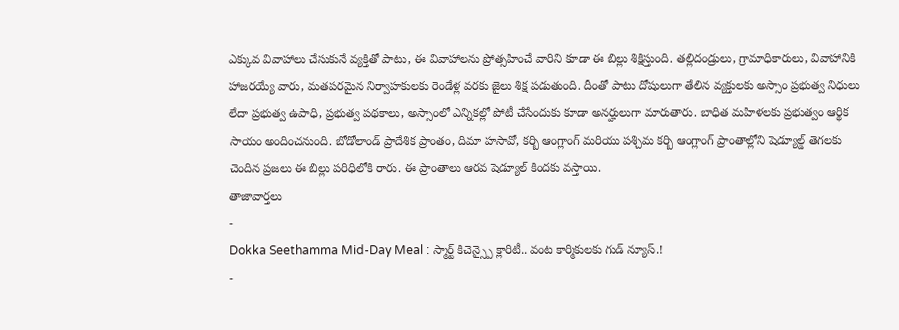ఎక్కువ వివాహాలు చేసుకునే వ్యక్తితో పాటు, ఈ వివాహాలను ప్రోత్సహించే వారిని కూడా ఈ బిల్లు శిక్షిస్తుంది. తల్లిదండ్రులు, గ్రామాధికారులు, వివాహానికి హాజరయ్యే వారు, మతపరమైన నిర్వాహకులకు రెండేళ్ల వరకు జైలు శిక్ష పడుతుంది. దీంతో పాటు దోషులుగా తేలిన వ్యక్తులకు అస్సాం ప్రభుత్వ నిధులు లేదా ప్రభుత్వ ఉపాధి, ప్రభుత్వ పథకాలు, అస్సాంలో ఎన్నికల్లో పోటీ చేసేందుకు కూడా అనర్హులుగా మారుతారు. బాధిత మహిళలకు ప్రభుత్వం ఆర్థిక సాయం అందించనుంది. బోడోలాండ్ ప్రాదేశిక ప్రాంతం, దిమా హసావో, కర్బి ఆంగ్లాంగ్ మరియు పశ్చిమ కర్బి ఆంగ్లాంగ్ ప్రాంతాల్లోని షెడ్యూల్డ్ తెగలకు చెందిన ప్రజలు ఈ బిల్లు పరిధిలోకి రారు. ఈ ప్రాంతాలు ఆరవ షెడ్యూల్ కిందకు వస్తాయి.
తాజావార్తలు
-
Dokka Seethamma Mid-Day Meal : స్మార్ట్ కిచెన్స్పై క్లారిటీ.. వంట కార్మికులకు గుడ్ న్యూస్.!
-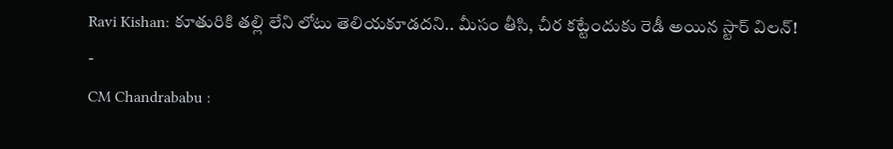Ravi Kishan: కూతురికి తల్లి లేని లోటు తెలియకూడదని.. మీసం తీసి, చీర కట్టేందుకు రెడీ అయిన స్టార్ విలన్!
-
CM Chandrababu :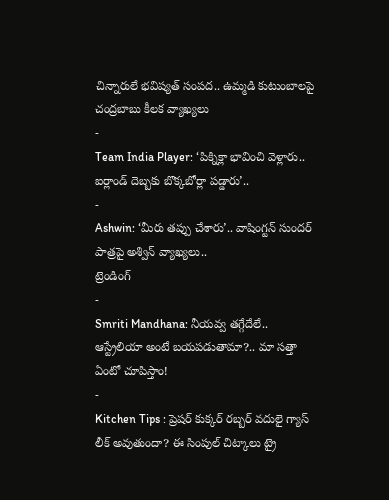చిన్నారులే భవిష్యత్ సంపద.. ఉమ్మడి కుటుంబాలపై చంద్రబాబు కీలక వ్యాఖ్యలు
-
Team India Player: ‘పిక్నిక్లా భావించి వెళ్లారు.. ఐర్లాండ్ దెబ్బకు బొక్కబోర్లా పడ్డారు’..
-
Ashwin: ‘మీరు తప్పు చేశారు’.. వాషింగ్టన్ సుందర్ పాత్రపై అశ్విన్ వ్యాఖ్యలు..
ట్రెండింగ్
-
Smriti Mandhana: నీయవ్వ తగ్గేదేలే.. ఆస్ట్రేలియా అంటే బయపడుతామా?.. మా సత్తా ఏంటో చూపిస్తాం!
-
Kitchen Tips : ప్రెషర్ కుక్కర్ రబ్బర్ వదులై గ్యాస్ లీక్ అవుతుందా? ఈ సింపుల్ చిట్కాలు ట్రై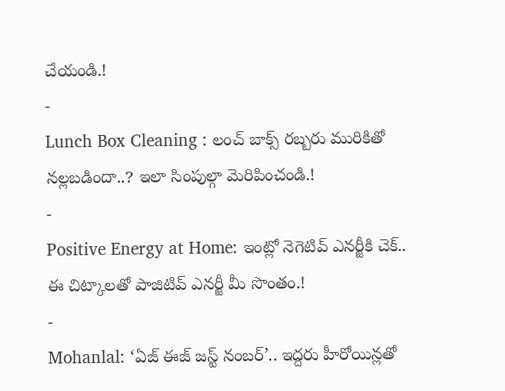చేయండి.!
-
Lunch Box Cleaning : లంచ్ బాక్స్ రబ్బరు మురికితో నల్లబడిందా..? ఇలా సింపుల్గా మెరిపించండి.!
-
Positive Energy at Home: ఇంట్లో నెగెటివ్ ఎనర్జీకి చెక్.. ఈ చిట్కాలతో పాజిటివ్ ఎనర్జీ మీ సొంతం.!
-
Mohanlal: ‘ఏజ్ ఈజ్ జస్ట్ నంబర్’.. ఇద్దరు హీరోయిన్లతో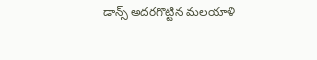డాన్స్ అదరగొట్టిన మలయాళి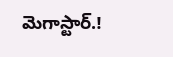మెగాస్టార్.!